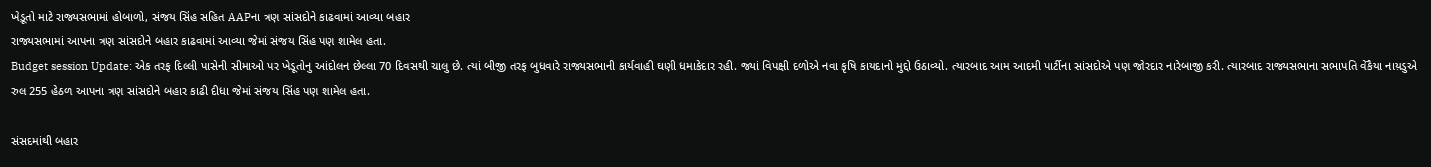ખેડ઼ૂતો માટે રાજ્યસભામાં હોબાળો, સંજય સિંહ સહિત AAPના ત્રણ સાંસદોને કાઢવામાં આવ્યા બહાર
રાજ્યસભામાં આપના ત્રણ સાંસદોને બહાર કાઢવામાં આવ્યા જેમાં સંજય સિંહ પણ શામેલ હતા.
Budget session Update: એક તરફ દિલ્લી પાસેની સીમાઓ પર ખેડૂતોનુ આંદોલન છેલ્લા 70 દિવસથી ચાલુ છે. ત્યાં બીજી તરફ બુધવારે રાજ્યસભાની કાર્યવાહી ઘણી ધમાકેદાર રહી. જ્યાં વિપક્ષી દળોએ નવા કૃષિ કાયદાનો મુદ્દો ઉઠાવ્યો. ત્યારબાદ આમ આદમી પાર્ટીના સાંસદોએ પણ જોરદાર નારેબાજી કરી. ત્યારબાદ રાજ્યસભાના સભાપતિ વેંકૈયા નાય઼ડુએ રુલ 255 હેઠળ આપના ત્રણ સાંસદોને બહાર કાઢી દીધા જેમાં સંજય સિંહ પણ શામેલ હતા.

સંસદમાંથી બહાર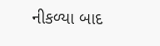નીકળ્યા બાદ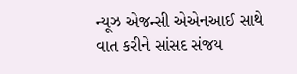ન્યૂઝ એજન્સી એએનઆઈ સાથે વાત કરીને સાંસદ સંજય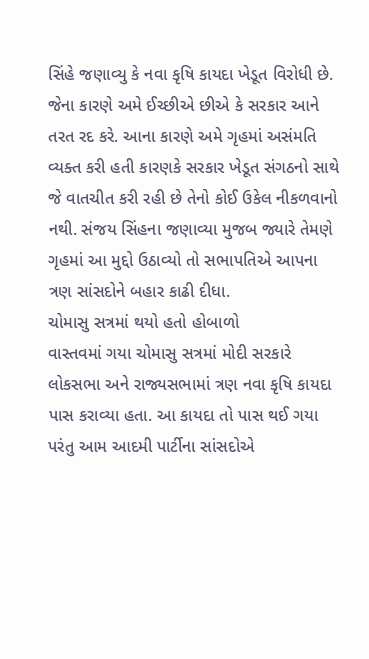સિંહે જણાવ્યુ કે નવા કૃષિ કાયદા ખેડૂત વિરોધી છે. જેના કારણે અમે ઈચ્છીએ છીએ કે સરકાર આને તરત રદ કરે. આના કારણે અમે ગૃહમાં અસંમતિ વ્યક્ત કરી હતી કારણકે સરકાર ખેડૂત સંગઠનો સાથે જે વાતચીત કરી રહી છે તેનો કોઈ ઉકેલ નીકળવાનો નથી. સંજય સિંહના જણાવ્યા મુજબ જ્યારે તેમણે ગૃહમાં આ મુદ્દો ઉઠાવ્યો તો સભાપતિએ આપના ત્રણ સાંસદોને બહાર કાઢી દીધા.
ચોમાસુ સત્રમાં થયો હતો હોબાળો
વાસ્તવમાં ગયા ચોમાસુ સત્રમાં મોદી સરકારે લોકસભા અને રાજ્યસભામાં ત્રણ નવા કૃષિ કાયદા પાસ કરાવ્યા હતા. આ કાયદા તો પાસ થઈ ગયા પરંતુ આમ આદમી પાર્ટીના સાંસદોએ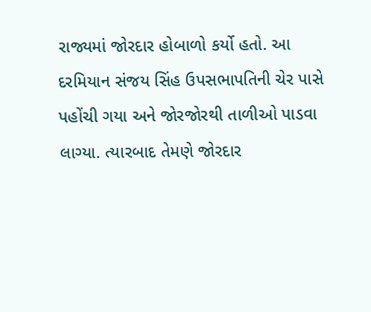રાજ્યમાં જોરદાર હોબાળો કર્યો હતો. આ દરમિયાન સંજય સિંહ ઉપસભાપતિની ચેર પાસે પહોંચી ગયા અને જોરજોરથી તાળીઓ પાડવા લાગ્યા. ત્યારબાદ તેમણે જોરદાર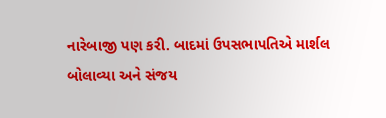નારેબાજી પણ કરી. બાદમાં ઉપસભાપતિએ માર્શલ બોલાવ્યા અને સંજય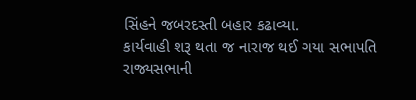સિંહને જબરદસ્તી બહાર કઢાવ્યા.
કાર્યવાહી શરૂ થતા જ નારાજ થઈ ગયા સભાપતિ
રાજ્યસભાની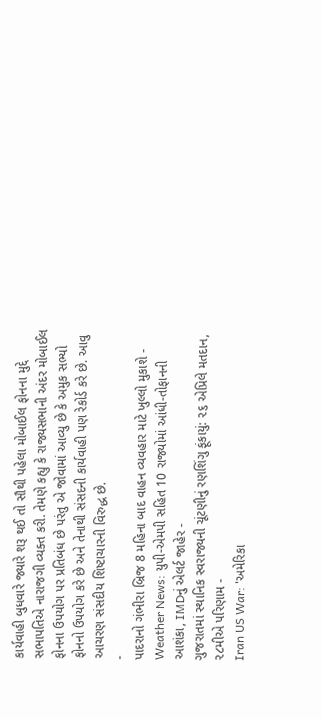કાર્યવાહી બુધવારે જ્યારે શરૂ થઈ તો સૌથી પહેલા મોબાઈલ ફોનના મુદ્દે સભાપતિએ નારાજગી વ્યક્ત કરી. તેમણે કહ્યુ કે રાજ્યસભાની અંદર મોબાઈલ ફોનના ઉપયોગ પર પ્રતિબંધ છે પરંતુ એ જોવામાં આવ્યુ છે કે અમુક સભ્યો ફોનનો ઉપયોગ કરે છે અને તેનાથી સંસદની કાર્યવાહી પણ રેકોર્ડ કરે છે. આવુ આચરણ સંસદીય શિષ્ટાચારની વિરુદ્ધ છે.
-
પાદરાનો ગંભીરા બ્રિજ 8 મહિના બાદ વાહન વ્યવહાર માટે ખુલ્લો મુકાશે -
Weather News: યુપી-એમપી સહિત 10 રાજ્યોમાં આંધી-તોફાનની આશંકા, IMDનું એલર્ટ જાહેર -
ગુજરાતમાં સ્થાનિક સ્વરાજ્યની ચૂંટણીનું રણશિંગુ ફૂંકાયું: ૨૬ એપ્રિલે મતદાન, ૨૮મીએ પરિણામ -
Iran US War: 'અમેરિકા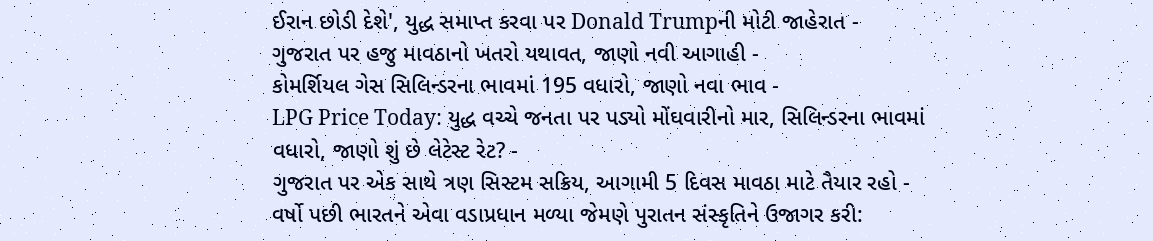ઈરાન છોડી દેશે', યુદ્ધ સમાપ્ત કરવા પર Donald Trumpની મોટી જાહેરાત -
ગુજરાત પર હજુ માવઠાનો ખતરો યથાવત, જાણો નવી આગાહી -
કોમર્શિયલ ગેસ સિલિન્ડરના ભાવમાં 195 વધારો, જાણો નવા ભાવ -
LPG Price Today: યુદ્ધ વચ્ચે જનતા પર પડ્યો મોંઘવારીનો માર, સિલિન્ડરના ભાવમાં વધારો, જાણો શું છે લેટેસ્ટ રેટ? -
ગુજરાત પર એક સાથે ત્રણ સિસ્ટમ સક્રિય, આગામી 5 દિવસ માવઠા માટે તૈયાર રહો -
વર્ષો પછી ભારતને એવા વડાપ્રધાન મળ્યા જેમણે પુરાતન સંસ્કૃતિને ઉજાગર કરી: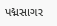પદ્મસાગર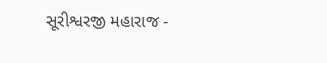સૂરીશ્વરજી મહારાજ -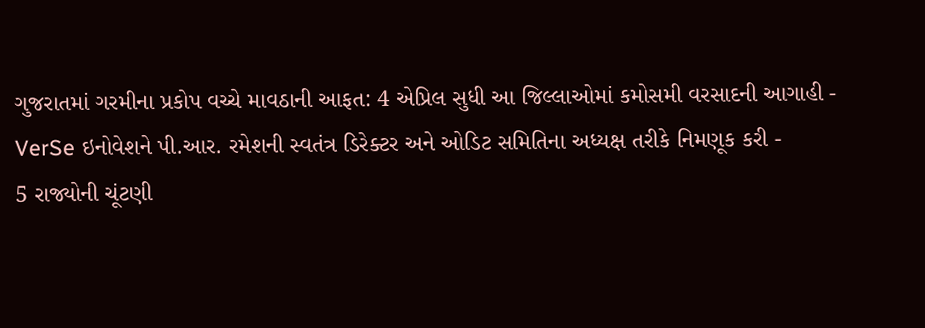ગુજરાતમાં ગરમીના પ્રકોપ વચ્ચે માવઠાની આફત: 4 એપ્રિલ સુધી આ જિલ્લાઓમાં કમોસમી વરસાદની આગાહી -
VerSe ઇનોવેશને પી.આર. રમેશની સ્વતંત્ર ડિરેક્ટર અને ઓડિટ સમિતિના અધ્યક્ષ તરીકે નિમણૂક કરી -
5 રાજ્યોની ચૂંટણી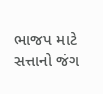ભાજપ માટે સત્તાનો જંગ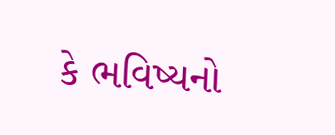કે ભવિષ્યનો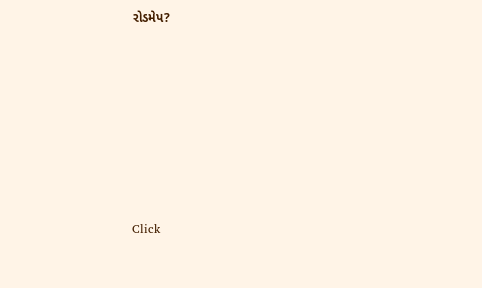રોડમેપ?









Click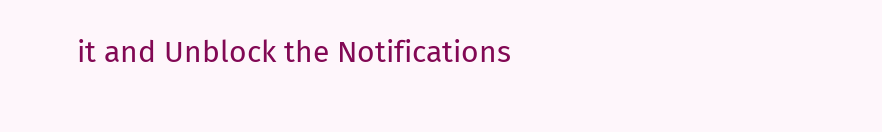it and Unblock the Notifications